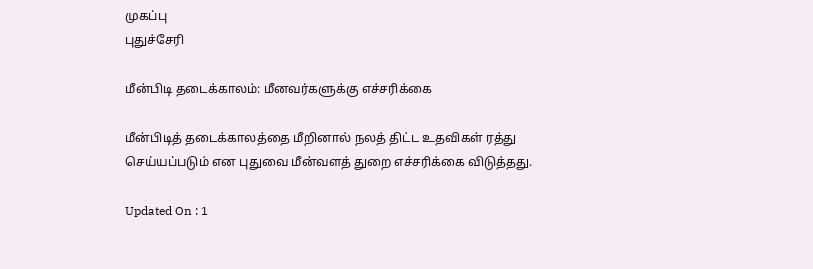முகப்பு
புதுச்சேரி

மீன்பிடி தடைக்காலம்: மீனவர்களுக்கு எச்சரிக்கை

மீன்பிடித் தடைக்காலத்தை மீறினால் நலத் திட்ட உதவிகள் ரத்து செய்யப்படும் என புதுவை மீன்வளத் துறை எச்சரிக்கை விடுத்தது.

Updated On : 1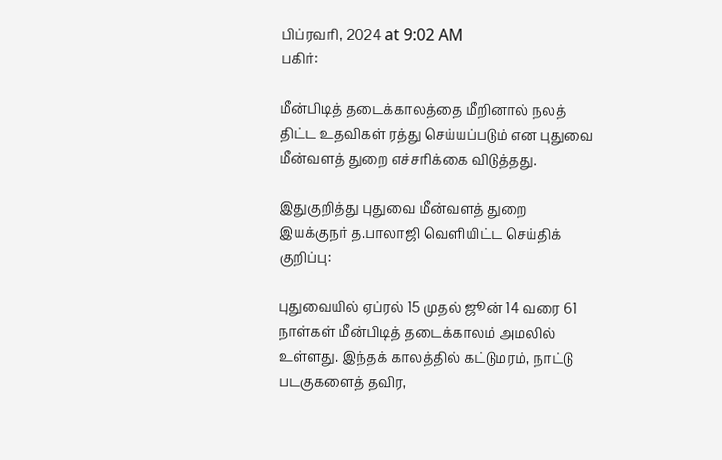பிப்ரவரி, 2024 at 9:02 AM
பகிர்:

மீன்பிடித் தடைக்காலத்தை மீறினால் நலத் திட்ட உதவிகள் ரத்து செய்யப்படும் என புதுவை மீன்வளத் துறை எச்சரிக்கை விடுத்தது.

இதுகுறித்து புதுவை மீன்வளத் துறை இயக்குநர் த.பாலாஜி வெளியிட்ட செய்திக் குறிப்பு:

புதுவையில் ஏப்ரல் 15 முதல் ஜூன் 14 வரை 61 நாள்கள் மீன்பிடித் தடைக்காலம் அமலில் உள்ளது. இந்தக் காலத்தில் கட்டுமரம், நாட்டு படகுகளைத் தவிர,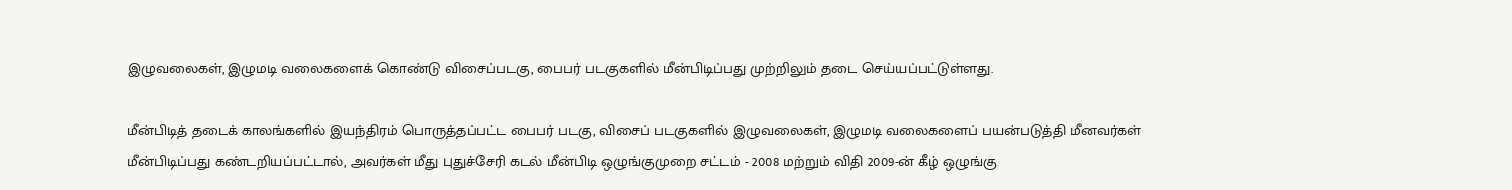இழுவலைகள், இழுமடி வலைகளைக் கொண்டு விசைப்படகு, பைபர் படகுகளில் மீன்பிடிப்பது முற்றிலும் தடை செய்யப்பட்டுள்ளது.

மீன்பிடித் தடைக் காலங்களில் இயந்திரம் பொருத்தப்பட்ட பைபர் படகு, விசைப் படகுகளில் இழுவலைகள், இழுமடி வலைகளைப் பயன்படுத்தி மீனவர்கள் மீன்பிடிப்பது கண்டறியப்பட்டால், அவர்கள் மீது புதுச்சேரி கடல் மீன்பிடி ஒழுங்குமுறை சட்டம் - 2008 மற்றும் விதி 2009-ன் கீழ் ஒழுங்கு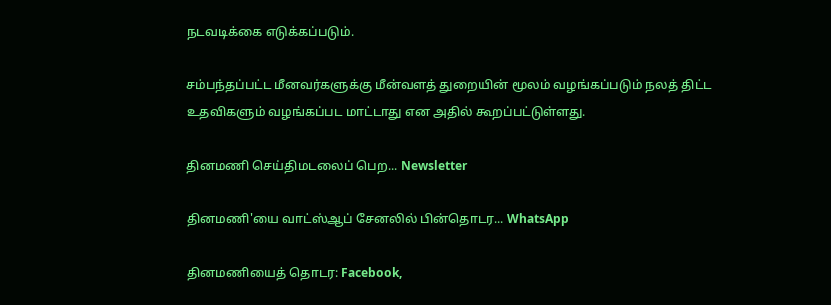நடவடிக்கை எடுக்கப்படும்.

சம்பந்தப்பட்ட மீனவர்களுக்கு மீன்வளத் துறையின் மூலம் வழங்கப்படும் நலத் திட்ட உதவிகளும் வழங்கப்பட மாட்டாது என அதில் கூறப்பட்டுள்ளது.

தினமணி செய்திமடலைப் பெற... Newsletter

தினமணி'யை வாட்ஸ்ஆப் சேனலில் பின்தொடர... WhatsApp

தினமணியைத் தொடர: Facebook,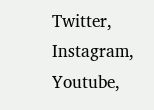Twitter, Instagram, Youtube,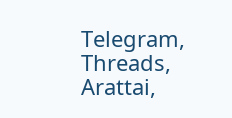Telegram, Threads, Arattai,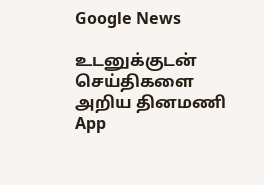Google News

உடனுக்குடன் செய்திகளை அறிய தினமணி App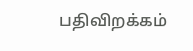பதிவிறக்கம்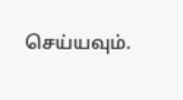செய்யவும்.